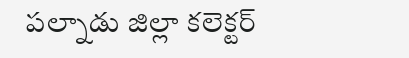పల్నాడు జిల్లా కలెక్టర్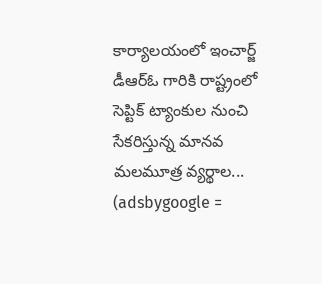కార్యాలయంలో ఇంచార్జ్ డీఆర్ఓ గారికి రాష్ట్రంలో సెప్టిక్ ట్యాంకుల నుంచి సేకరిస్తున్న మానవ మలమూత్ర వ్యర్థాల...
(adsbygoogle =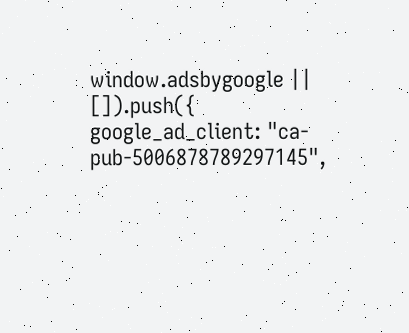window.adsbygoogle || []).push({ google_ad_client: "ca-pub-5006878789297145",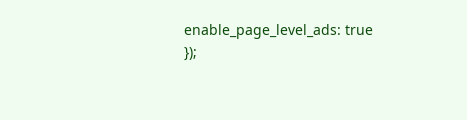enable_page_level_ads: true });